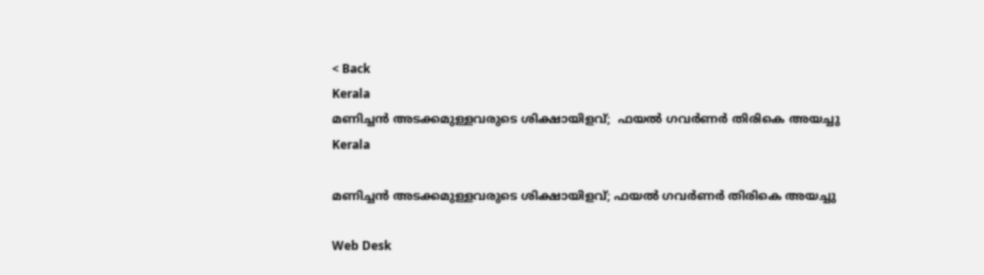< Back
Kerala
മണിച്ചൻ അടക്കമുള്ളവരുടെ ശിക്ഷായിളവ്;  ഫയൽ ഗവർണർ തിരികെ അയച്ചു
Kerala

മണിച്ചൻ അടക്കമുള്ളവരുടെ ശിക്ഷായിളവ്; ഫയൽ ഗവർണർ തിരികെ അയച്ചു

Web Desk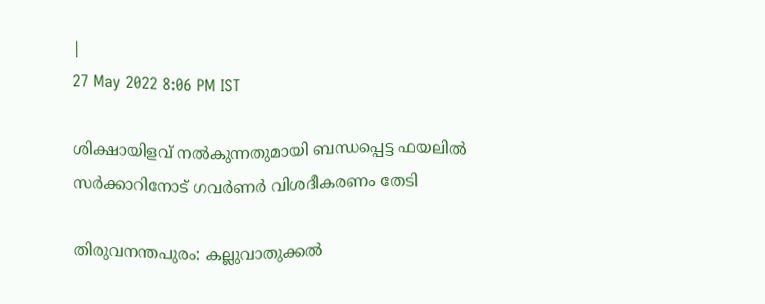|
27 May 2022 8:06 PM IST

ശിക്ഷായിളവ് നൽകുന്നതുമായി ബന്ധപ്പെട്ട ഫയലിൽ സർക്കാറിനോട് ഗവർണർ വിശദീകരണം തേടി

തിരുവനന്തപുരം: കല്ലുവാതുക്കല്‍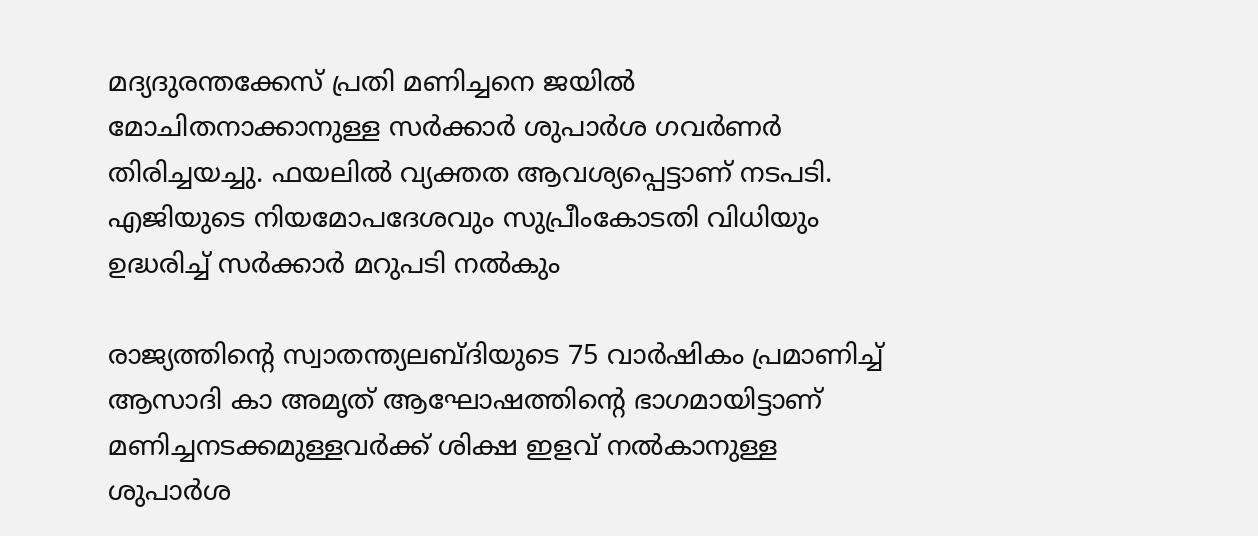മദ്യദുരന്തക്കേസ് പ്രതി മണിച്ചനെ ജയില്‍ മോചിതനാക്കാനുള്ള സര്‍ക്കാര്‍ ശുപാര്‍ശ ഗവര്‍ണര്‍ തിരിച്ചയച്ചു. ഫയലില്‍ വ്യക്തത ആവശ്യപ്പെട്ടാണ് നടപടി. എജിയുടെ നിയമോപദേശവും സുപ്രീംകോടതി വിധിയും ഉദ്ധരിച്ച് സര്‍ക്കാര്‍ മറുപടി നല്‍കും

രാജ്യത്തിന്‍റെ സ്വാതന്ത്യലബ്ദിയുടെ 75 വാര്‍ഷികം പ്രമാണിച്ച് ആസാദി കാ അമൃത് ആഘോഷത്തിന്‍റെ ഭാഗമായിട്ടാണ് മണിച്ചനടക്കമുള്ളവര്‍ക്ക് ശിക്ഷ ഇളവ് നല്‍കാനുള്ള ശുപാര്‍ശ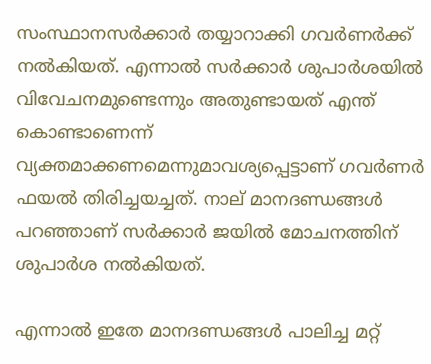സംസ്ഥാനസര്‍ക്കാര്‍ തയ്യാറാക്കി ഗവര്‍ണര്‍ക്ക് നല്‍കിയത്. എന്നാല്‍ സര്‍ക്കാര്‍ ശുപാര്‍ശയില്‍ വിവേചനമുണ്ടെന്നും അതുണ്ടായത് എന്ത് കൊണ്ടാണെന്ന് വ്യക്തമാക്കണമെന്നുമാവശ്യപ്പെട്ടാണ് ഗവര്‍ണര്‍ ഫയല്‍ തിരിച്ചയച്ചത്. നാല് മാനദണ്ഡങ്ങള്‍ പറഞ്ഞാണ് സര്‍ക്കാര്‍ ജയില്‍ മോചനത്തിന് ശുപാര്‍ശ നല്‍കിയത്.

എന്നാല്‍ ഇതേ മാനദണ്ഡങ്ങള്‍ പാലിച്ച മറ്റ്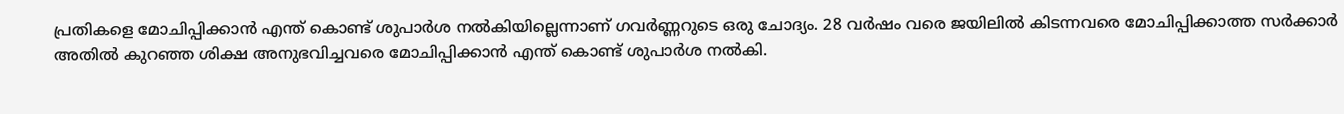പ്രതികളെ മോചിപ്പിക്കാന്‍ എന്ത് കൊണ്ട് ശുപാര്‍ശ നല്‍കിയില്ലെന്നാണ് ഗവര്‍ണ്ണറുടെ ഒരു ചോദ്യം. 28 വര്‍ഷം വരെ ജയിലില്‍ കിടന്നവരെ മോചിപ്പിക്കാത്ത സര്‍ക്കാര്‍ അതില്‍ കുറഞ്ഞ ശിക്ഷ അനുഭവിച്ചവരെ മോചിപ്പിക്കാന്‍ എന്ത് കൊണ്ട് ശുപാര്‍ശ നല്‍കി.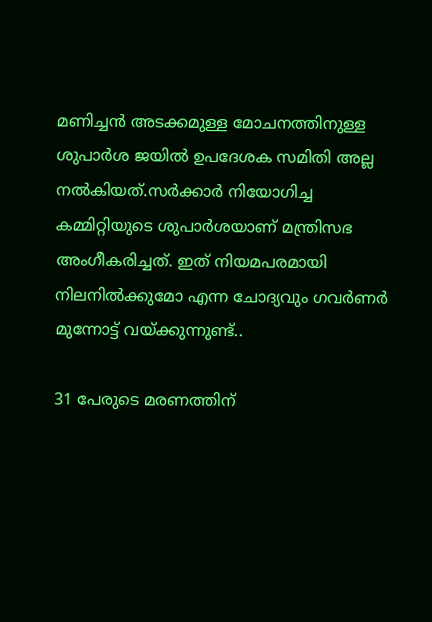മണിച്ചന്‍ അടക്കമുള്ള മോചനത്തിനുള്ള ശുപാര്‍ശ ജയില്‍ ഉപദേശക സമിതി അല്ല നല്‍കിയത്.സര്‍ക്കാര്‍ നിയോഗിച്ച കമ്മിറ്റിയുടെ ശുപാര്‍ശയാണ് മന്ത്രിസഭ അംഗീകരിച്ചത്. ഇത് നിയമപരമായി നിലനില്‍ക്കുമോ എന്ന ചോദ്യവും ഗവര്‍ണര്‍ മുന്നോട്ട് വയ്ക്കുന്നുണ്ട്..

31 പേരുടെ മരണത്തിന്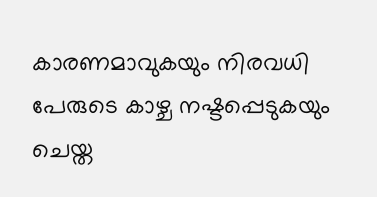കാരണമാവുകയും നിരവധി പേരുടെ കാഴ്ച നഷ്ടപ്പെടുകയും ചെയ്ത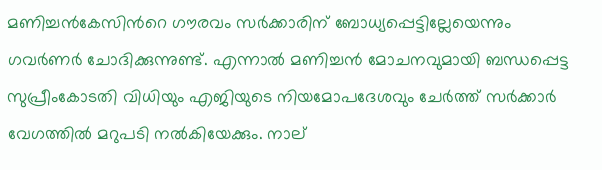മണിച്ചന്‍കേസിന്‍റെ ഗൗരവം സര്‍ക്കാരിന് ബോധ്യപ്പെട്ടില്ലേയെന്നും ഗവര്‍ണര്‍ ചോദിക്കുന്നുണ്ട്. എന്നാല്‍ മണിച്ചന്‍ മോചനവുമായി ബന്ധപ്പെട്ട സുപ്രീംകോടതി വിധിയും എജിയുടെ നിയമോപദേശവും ചേര്‍ത്ത് സര്‍ക്കാര്‍ വേഗത്തില്‍ മറുപടി നല്‍കിയേക്കും. നാല്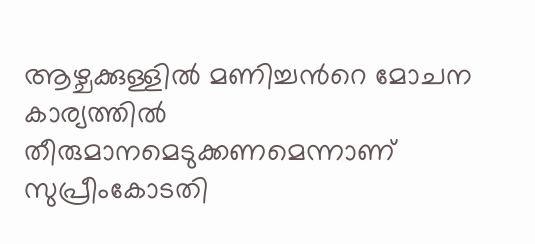ആഴ്ചക്കുള്ളില്‍ മണിച്ചന്‍റെ മോചന കാര്യത്തില്‍ തീരുമാനമെടുക്കണമെന്നാണ് സുപ്രീംകോടതി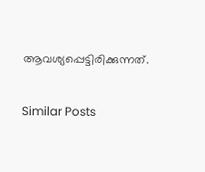ആവശ്യപ്പെട്ടിരിക്കുന്നത്.

Similar Posts